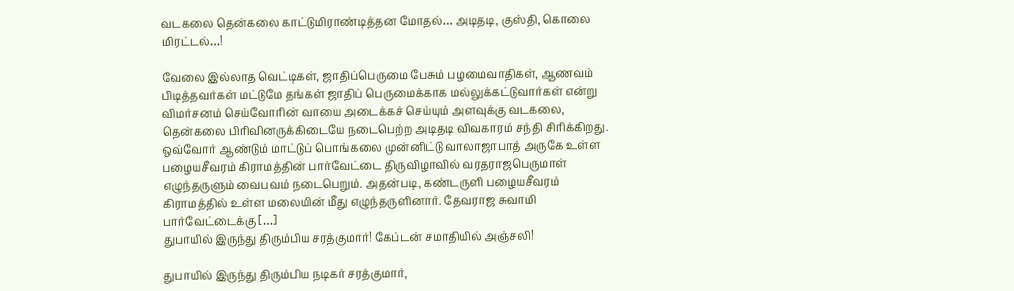வடகலை தென்கலை காட்டுமிராண்டித்தன மோதல்… அடிதடி, குஸ்தி, கொலை மிரட்டல்…!

வேலை இல்லாத வெட்டிகள், ஜாதிப்பெருமை பேசும் பழமைவாதிகள், ஆணவம் பிடித்தவர்கள் மட்டுமே தங்கள் ஜாதிப் பெருமைக்காக மல்லுக்கட்டுவார்கள் என்று விமர்சனம் செய்வோரின் வாயை அடைக்கச் செய்யும் அளவுக்கு வடகலை, தென்கலை பிரிவினருக்கிடையே நடைபெற்ற அடிதடி விவகாரம் சந்தி சிரிக்கிறது. ஒவ்வோர் ஆண்டும் மாட்டுப் பொங்கலை முன்னிட்டு வாலாஜாபாத் அருகே உள்ள பழையசீவரம் கிராமத்தின் பார்வேட்டை திருவிழாவில் வரதராஜபெருமாள் எழுந்தருளும் வைபவம் நடைபெறும். அதன்படி, கண்டருளி பழையசீவரம் கிராமத்தில் உள்ள மலையின் மீது எழுந்தருளினார். தேவராஜ சுவாமி பார்வேட்டைக்கு […]
துபாயில் இருந்து திரும்பிய சரத்குமார்! கேப்டன் சமாதியில் அஞ்சலி!

துபாயில் இருந்து திரும்பிய நடிகர் சரத்குமார்,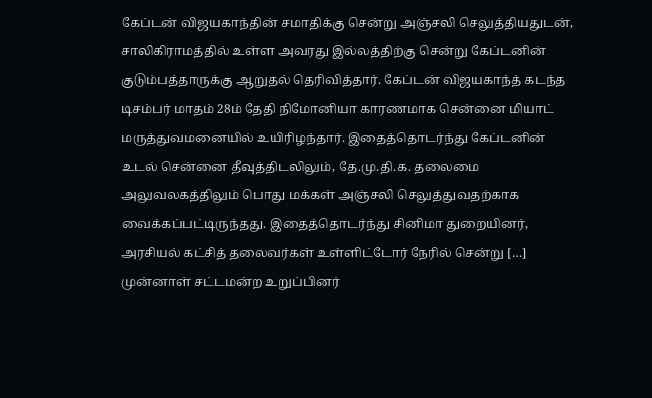கேப்டன் விஜயகாந்தின் சமாதிக்கு சென்று அஞ்சலி செலுத்தியதுடன், சாலிகிராமத்தில் உள்ள அவரது இல்லத்திற்கு சென்று கேப்டனின் குடும்பத்தாருக்கு ஆறுதல் தெரிவித்தார். கேப்டன் விஜயகாந்த் கடந்த டிசம்பர் மாதம் 28ம் தேதி நிமோனியா காரணமாக சென்னை மியாட் மருத்துவமனையில் உயிரிழந்தார். இதைத்தொடர்ந்து கேப்டனின் உடல் சென்னை தீவுத்திடலிலும், தே.மு.தி.க. தலைமை அலுவலகத்திலும் பொது மக்கள் அஞ்சலி செலுத்துவதற்காக வைக்கப்பட்டிருந்தது. இதைத்தொடர்ந்து சினிமா துறையினர், அரசியல் கட்சித் தலைவர்கள் உள்ளிட்டோர் நேரில் சென்று […]
முன்னாள் சட்டமன்ற உறுப்பினர்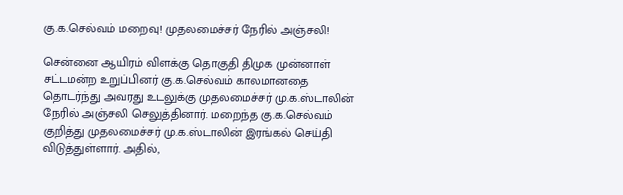கு.க.செல்வம் மறைவு! முதலமைச்சர் நேரில் அஞ்சலி!

சென்னை ஆயிரம் விளக்கு தொகுதி திமுக முன்னாள் சட்டமன்ற உறுப்பினர் கு.க.செல்வம் காலமானதை தொடர்ந்து அவரது உடலுக்கு முதலமைச்சர் மு.க.ஸ்டாலின் நேரில் அஞ்சலி செலுத்தினார். மறைந்த கு.க.செல்வம் குறித்து முதலமைச்சர் மு.க.ஸ்டாலின் இரங்கல் செய்தி விடுத்துள்ளார். அதில்,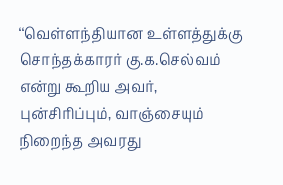‘‘வெள்ளந்தியான உள்ளத்துக்கு சொந்தக்காரர் கு.க.செல்வம் என்று கூறிய அவர், புன்சிரிப்பும், வாஞ்சையும் நிறைந்த அவரது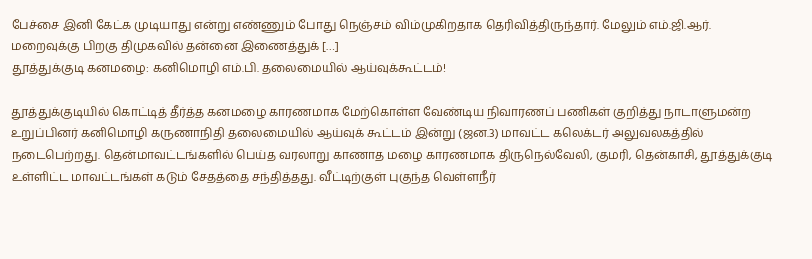பேச்சை இனி கேட்க முடியாது என்று எண்ணும் போது நெஞ்சம் விம்முகிறதாக தெரிவித்திருந்தார். மேலும் எம்.ஜி.ஆர். மறைவுக்கு பிறகு திமுகவில் தன்னை இணைத்துக் […]
தூத்துக்குடி கனமழை: கனிமொழி எம்.பி. தலைமையில் ஆய்வுக்கூட்டம்!

தூத்துக்குடியில் கொட்டித் தீர்த்த கனமழை காரணமாக மேற்கொள்ள வேண்டிய நிவாரணப் பணிகள் குறித்து நாடாளுமன்ற உறுப்பினர் கனிமொழி கருணாநிதி தலைமையில் ஆய்வுக் கூட்டம் இன்று (ஜன.3) மாவட்ட கலெக்டர் அலுவலகத்தில் நடைபெற்றது. தென்மாவட்டங்களில் பெய்த வரலாறு காணாத மழை காரணமாக திருநெல்வேலி, குமரி, தென்காசி, தூத்துக்குடி உள்ளிட்ட மாவட்டங்கள் கடும் சேதத்தை சந்தித்தது. வீட்டிற்குள் புகுந்த வெள்ளநீர்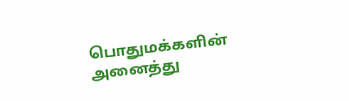பொதுமக்களின் அனைத்து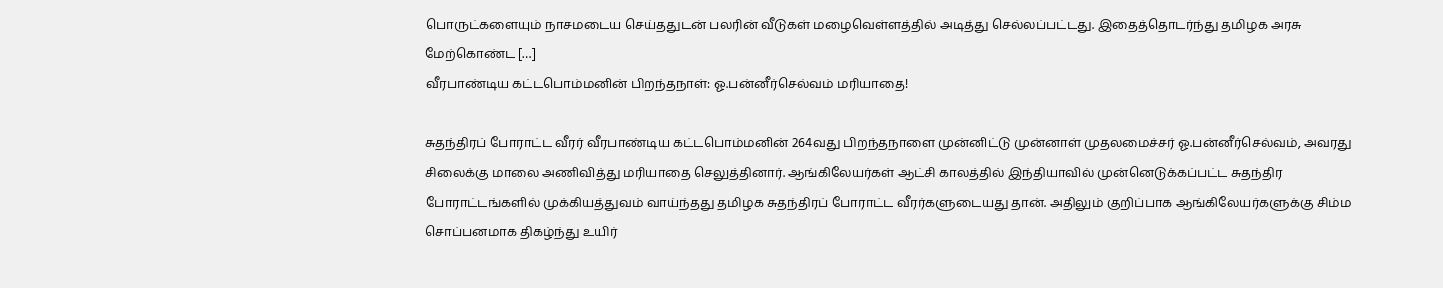பொருட்களையும் நாசமடைய செய்ததுடன் பலரின் வீடுகள் மழைவெள்ளத்தில் அடித்து செல்லப்பட்டது. இதைத்தொடர்ந்து தமிழக அரசு மேற்கொண்ட […]
வீரபாண்டிய கட்டபொம்மனின் பிறந்தநாள்: ஓ.பன்னீர்செல்வம் மரியாதை!

சுதந்திரப் போராட்ட வீரர் வீரபாண்டிய கட்டபொம்மனின் 264வது பிறந்தநாளை முன்னிட்டு முன்னாள் முதலமைச்சர் ஓ.பன்னீர்செல்வம், அவரது சிலைக்கு மாலை அணிவித்து மரியாதை செலுத்தினார். ஆங்கிலேயர்கள் ஆட்சி காலத்தில் இந்தியாவில் முன்னெடுக்கப்பட்ட சுதந்திர போராட்டங்களில் முக்கியத்துவம் வாய்ந்தது தமிழக சுதந்திரப் போராட்ட வீரர்களுடையது தான். அதிலும் குறிப்பாக ஆங்கிலேயர்களுக்கு சிம்ம சொப்பனமாக திகழ்ந்து உயிர்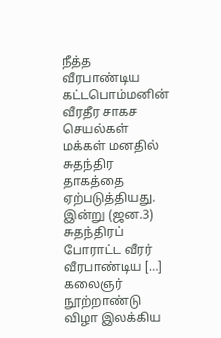நீத்த வீரபாண்டிய கட்டபொம்மனின் வீரதீர சாகச செயல்கள் மக்கள் மனதில் சுதந்திர தாகத்தை ஏற்படுத்தியது. இன்று (ஜன.3) சுதந்திரப் போராட்ட வீரர் வீரபாண்டிய […]
கலைஞர் நூற்றாண்டு விழா இலக்கிய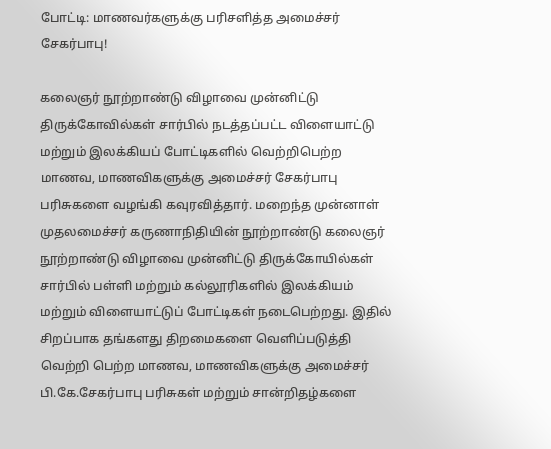போட்டி: மாணவர்களுக்கு பரிசளித்த அமைச்சர் சேகர்பாபு!

கலைஞர் நூற்றாண்டு விழாவை முன்னிட்டு திருக்கோவில்கள் சார்பில் நடத்தப்பட்ட விளையாட்டு மற்றும் இலக்கியப் போட்டிகளில் வெற்றிபெற்ற மாணவ, மாணவிகளுக்கு அமைச்சர் சேகர்பாபு பரிசுகளை வழங்கி கவுரவித்தார். மறைந்த முன்னாள் முதலமைச்சர் கருணாநிதியின் நூற்றாண்டு கலைஞர் நூற்றாண்டு விழாவை முன்னிட்டு திருக்கோயில்கள் சார்பில் பள்ளி மற்றும் கல்லூரிகளில் இலக்கியம் மற்றும் விளையாட்டுப் போட்டிகள் நடைபெற்றது. இதில் சிறப்பாக தங்களது திறமைகளை வெளிப்படுத்தி வெற்றி பெற்ற மாணவ, மாணவிகளுக்கு அமைச்சர் பி.கே.சேகர்பாபு பரிசுகள் மற்றும் சான்றிதழ்களை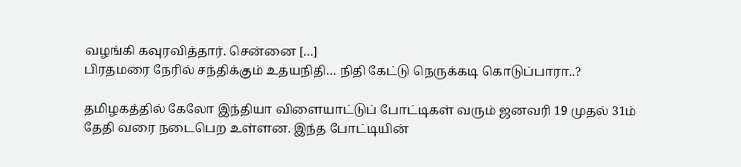வழங்கி கவுரவித்தார். சென்னை […]
பிரதமரை நேரில் சந்திக்கும் உதயநிதி… நிதி கேட்டு நெருக்கடி கொடுப்பாரா..?

தமிழகத்தில் கேலோ இந்தியா விளையாட்டுப் போட்டிகள் வரும் ஜனவரி 19 முதல் 31ம் தேதி வரை நடைபெற உள்ளன. இந்த போட்டியின்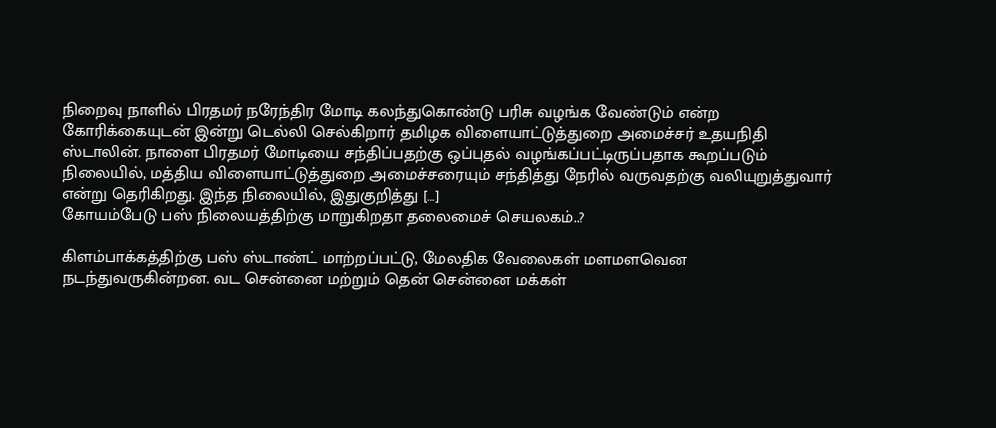நிறைவு நாளில் பிரதமர் நரேந்திர மோடி கலந்துகொண்டு பரிசு வழங்க வேண்டும் என்ற கோரிக்கையுடன் இன்று டெல்லி செல்கிறார் தமிழக விளையாட்டுத்துறை அமைச்சர் உதயநிதி ஸ்டாலின். நாளை பிரதமர் மோடியை சந்திப்பதற்கு ஒப்புதல் வழங்கப்பட்டிருப்பதாக கூறப்படும் நிலையில், மத்திய விளையாட்டுத்துறை அமைச்சரையும் சந்தித்து நேரில் வருவதற்கு வலியுறுத்துவார் என்று தெரிகிறது. இந்த நிலையில், இதுகுறித்து […]
கோயம்பேடு பஸ் நிலையத்திற்கு மாறுகிறதா தலைமைச் செயலகம்..?

கிளம்பாக்கத்திற்கு பஸ் ஸ்டாண்ட் மாற்றப்பட்டு, மேலதிக வேலைகள் மளமளவென நடந்துவருகின்றன. வட சென்னை மற்றும் தென் சென்னை மக்கள்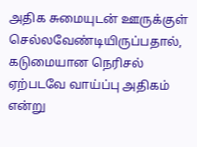அதிக சுமையுடன் ஊருக்குள் செல்லவேண்டியிருப்பதால், கடுமையான நெரிசல் ஏற்படவே வாய்ப்பு அதிகம் என்று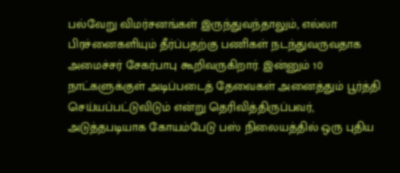பல்வேறு விமர்சனங்கள் இருந்துவந்தாலும், எல்லா பிரச்னைகளியும் தீர்ப்பதற்கு பணிகள் நடந்துவருவதாக அமைச்சர் சேகர்பாபு கூறிவருகிறார். இன்னும் 10 நாட்களுக்குள் அடிப்படைத் தேவைகள் அனைத்தும் பூர்த்தி செய்யப்பட்டுவிடும் என்று தெரிவித்திருப்பவர், அடுத்தபடியாக கோயம்பேடு பஸ் நிலையத்தில் ஒரு புதிய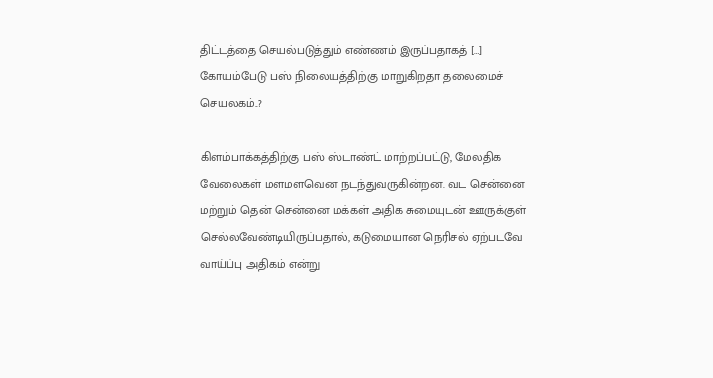திட்டத்தை செயல்படுத்தும் எண்ணம் இருப்பதாகத் […]
கோயம்பேடு பஸ் நிலையத்திற்கு மாறுகிறதா தலைமைச் செயலகம்..?

கிளம்பாக்கத்திற்கு பஸ் ஸ்டாண்ட் மாற்றப்பட்டு, மேலதிக வேலைகள் மளமளவென நடந்துவருகின்றன. வட சென்னை மற்றும் தென் சென்னை மக்கள் அதிக சுமையுடன் ஊருக்குள் செல்லவேண்டியிருப்பதால், கடுமையான நெரிசல் ஏற்படவே வாய்ப்பு அதிகம் என்று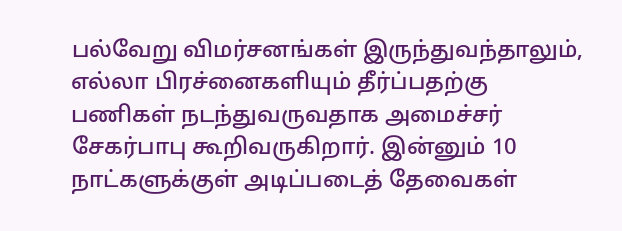பல்வேறு விமர்சனங்கள் இருந்துவந்தாலும், எல்லா பிரச்னைகளியும் தீர்ப்பதற்கு பணிகள் நடந்துவருவதாக அமைச்சர் சேகர்பாபு கூறிவருகிறார். இன்னும் 10 நாட்களுக்குள் அடிப்படைத் தேவைகள்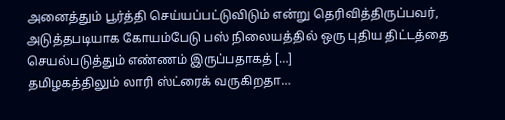அனைத்தும் பூர்த்தி செய்யப்பட்டுவிடும் என்று தெரிவித்திருப்பவர், அடுத்தபடியாக கோயம்பேடு பஸ் நிலையத்தில் ஒரு புதிய திட்டத்தை செயல்படுத்தும் எண்ணம் இருப்பதாகத் […]
தமிழகத்திலும் லாரி ஸ்ட்ரைக் வருகிறதா…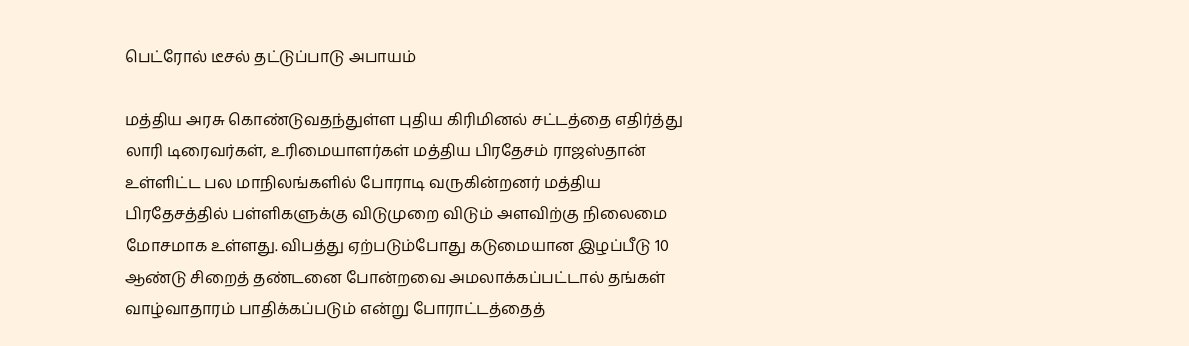பெட்ரோல் டீசல் தட்டுப்பாடு அபாயம்

மத்திய அரசு கொண்டுவதந்துள்ள புதிய கிரிமினல் சட்டத்தை எதிர்த்து லாரி டிரைவர்கள், உரிமையாளர்கள் மத்திய பிரதேசம் ராஜஸ்தான் உள்ளிட்ட பல மாநிலங்களில் போராடி வருகின்றனர் மத்திய பிரதேசத்தில் பள்ளிகளுக்கு விடுமுறை விடும் அளவிற்கு நிலைமை மோசமாக உள்ளது. விபத்து ஏற்படும்போது கடுமையான இழப்பீடு 10 ஆண்டு சிறைத் தண்டனை போன்றவை அமலாக்கப்பட்டால் தங்கள் வாழ்வாதாரம் பாதிக்கப்படும் என்று போராட்டத்தைத்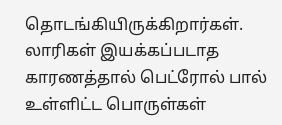தொடங்கியிருக்கிறார்கள். லாரிகள் இயக்கப்படாத காரணத்தால் பெட்ரோல் பால் உள்ளிட்ட பொருள்கள்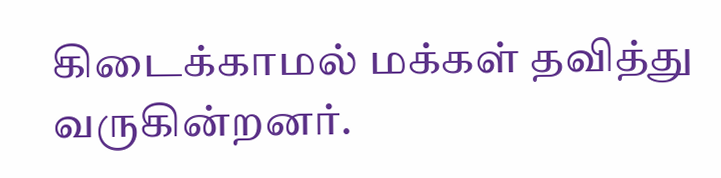கிடைக்காமல் மக்கள் தவித்து வருகின்றனர்.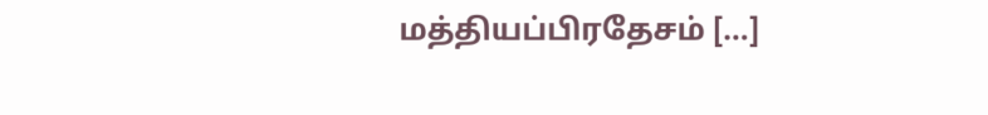மத்தியப்பிரதேசம் […]